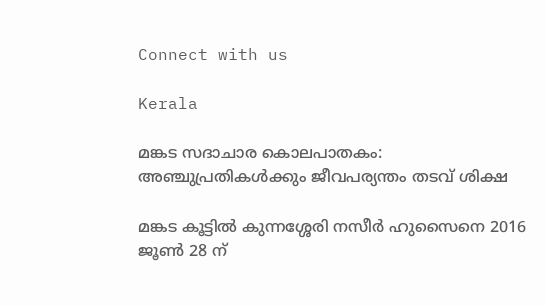Connect with us

Kerala

മങ്കട സദാചാര കൊലപാതകം: അഞ്ചുപ്രതികൾക്കും ജീവപര്യന്തം തടവ് ശിക്ഷ

മങ്കട കൂട്ടില്‍ കുന്നശ്ശേരി നസീര്‍ ഹുസൈനെ 2016 ജൂണ്‍ 28 ന്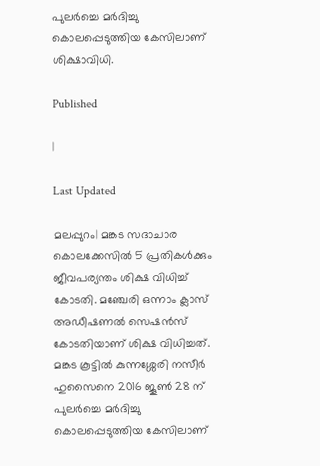പുലര്‍ച്ചെ മര്‍ദിച്ചു കൊലപ്പെടുത്തിയ കേസിലാണ് ശിക്ഷാവിധി.

Published

|

Last Updated

മലപ്പുറം| മങ്കട സദാചാര കൊലക്കേസില്‍ 5 പ്രതികള്‍ക്കും ജീവപര്യന്തം ശിക്ഷ വിധിച്ച് കോടതി. മഞ്ചേരി ഒന്നാം ക്ലാസ് അഡീഷണല്‍ സെഷന്‍സ് കോടതിയാണ് ശിക്ഷ വിധിച്ചത്. മങ്കട കൂട്ടില്‍ കുന്നശ്ശേരി നസീര്‍ ഹുസൈനെ 2016 ജൂണ്‍ 28 ന് പുലര്‍ച്ചെ മര്‍ദിച്ചു കൊലപ്പെടുത്തിയ കേസിലാണ്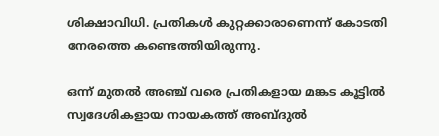ശിക്ഷാവിധി. പ്രതികള്‍ കുറ്റക്കാരാണെന്ന് കോടതി നേരത്തെ കണ്ടെത്തിയിരുന്നു.

ഒന്ന് മുതല്‍ അഞ്ച് വരെ പ്രതികളായ മങ്കട കൂട്ടില്‍ സ്വദേശികളായ നായകത്ത് അബ്ദുല്‍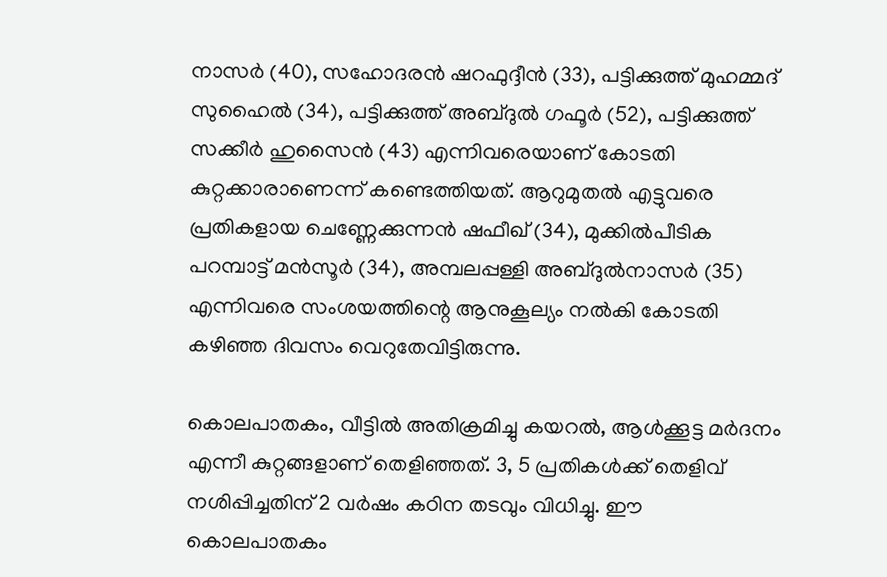നാസര്‍ (40), സഹോദരന്‍ ഷറഫുദ്ദീന്‍ (33), പട്ടിക്കുത്ത് മുഹമ്മദ് സുഹൈല്‍ (34), പട്ടിക്കുത്ത് അബ്ദുല്‍ ഗഫൂര്‍ (52), പട്ടിക്കുത്ത് സക്കീര്‍ ഹുസൈന്‍ (43) എന്നിവരെയാണ് കോടതി കുറ്റക്കാരാണെന്ന് കണ്ടെത്തിയത്. ആറുമുതല്‍ എട്ടുവരെ പ്രതികളായ ചെണ്ണേക്കുന്നന്‍ ഷഫീഖ് (34), മുക്കില്‍പീടിക പറമ്പാട്ട് മന്‍സൂര്‍ (34), അമ്പലപ്പള്ളി അബ്ദുല്‍നാസര്‍ (35) എന്നിവരെ സംശയത്തിന്റെ ആനുകൂല്യം നല്‍കി കോടതി കഴിഞ്ഞ ദിവസം വെറുതേവിട്ടിരുന്നു.

കൊലപാതകം, വീട്ടില്‍ അതിക്രമിച്ചു കയറല്‍, ആള്‍ക്കൂട്ട മര്‍ദനം എന്നീ കുറ്റങ്ങളാണ് തെളിഞ്ഞത്. 3, 5 പ്രതികള്‍ക്ക് തെളിവ് നശിപ്പിച്ചതിന് 2 വര്‍ഷം കഠിന തടവും വിധിച്ചു. ഈ കൊലപാതകം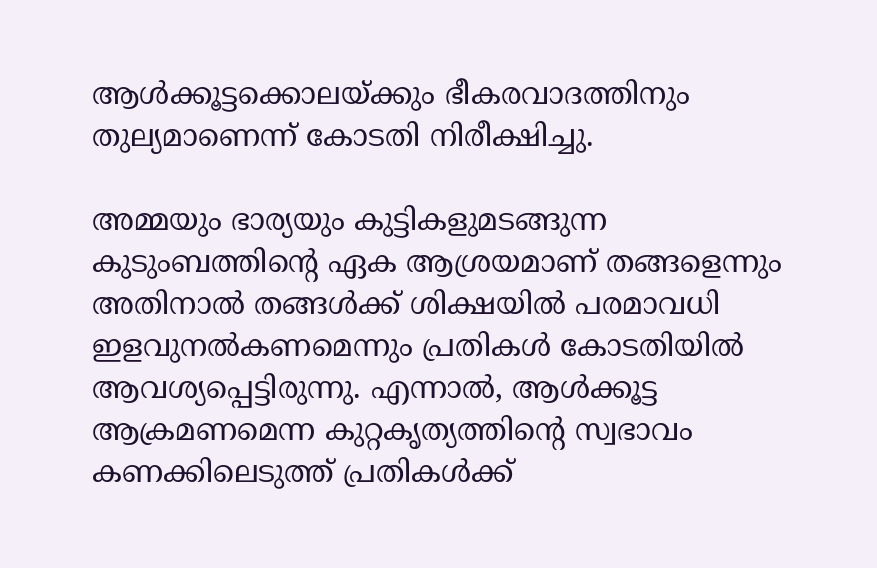ആള്‍ക്കൂട്ടക്കൊലയ്ക്കും ഭീകരവാദത്തിനും തുല്യമാണെന്ന് കോടതി നിരീക്ഷിച്ചു.

അമ്മയും ഭാര്യയും കുട്ടികളുമടങ്ങുന്ന കുടുംബത്തിന്റെ ഏക ആശ്രയമാണ് തങ്ങളെന്നും അതിനാല്‍ തങ്ങള്‍ക്ക് ശിക്ഷയില്‍ പരമാവധി ഇളവുനല്‍കണമെന്നും പ്രതികള്‍ കോടതിയില്‍ ആവശ്യപ്പെട്ടിരുന്നു. എന്നാല്‍, ആള്‍ക്കൂട്ട ആക്രമണമെന്ന കുറ്റകൃത്യത്തിന്റെ സ്വഭാവം കണക്കിലെടുത്ത് പ്രതികള്‍ക്ക്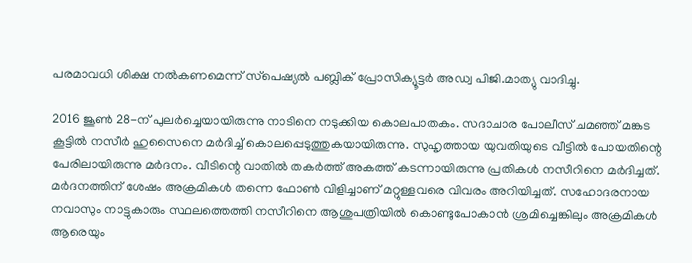പരമാവധി ശിക്ഷ നല്‍കണമെന്ന് സ്‌പെഷ്യല്‍ പബ്ലിക് പ്രോസിക്യൂട്ടര്‍ അഡ്വ പിജി.മാത്യു വാദിച്ചു.

2016 ജൂണ്‍ 28-ന് പുലര്‍ച്ചെയായിരുന്നു നാടിനെ നടുക്കിയ കൊലപാതകം. സദാചാര പോലീസ് ചമഞ്ഞ് മങ്കട കൂട്ടില്‍ നസീര്‍ ഹുസൈനെ മര്‍ദിച്ച് കൊലപ്പെടുത്തുകയായിരുന്നു. സുഹൃത്തായ യുവതിയുടെ വീട്ടില്‍ പോയതിന്റെ പേരിലായിരുന്നു മര്‍ദനം. വീടിന്റെ വാതില്‍ തകര്‍ത്ത് അകത്ത് കടന്നായിരുന്നു പ്രതികള്‍ നസീറിനെ മര്‍ദിച്ചത്. മര്‍ദനത്തിന് ശേഷം അക്രമികള്‍ തന്നെ ഫോണ്‍ വിളിച്ചാണ് മറ്റുള്ളവരെ വിവരം അറിയിച്ചത്. സഹോദരനായ നവാസും നാട്ടുകാരും സ്ഥലത്തെത്തി നസീറിനെ ആശുപത്രിയില്‍ കൊണ്ടുപോകാന്‍ ശ്രമിച്ചെങ്കിലും അക്രമികള്‍ ആരെയും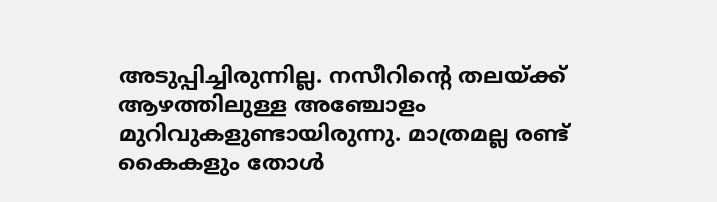അടുപ്പിച്ചിരുന്നില്ല. നസീറിന്റെ തലയ്ക്ക് ആഴത്തിലുള്ള അഞ്ചോളം മുറിവുകളുണ്ടായിരുന്നു. മാത്രമല്ല രണ്ട് കൈകളും തോള്‍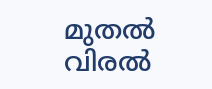മുതല്‍ വിരല്‍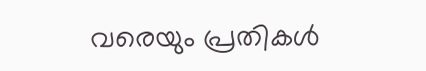വരെയും പ്രതികള്‍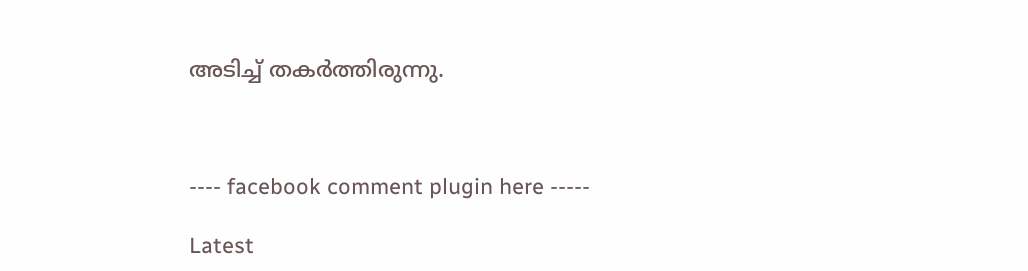അടിച്ച് തകര്‍ത്തിരുന്നു.



---- facebook comment plugin here -----

Latest